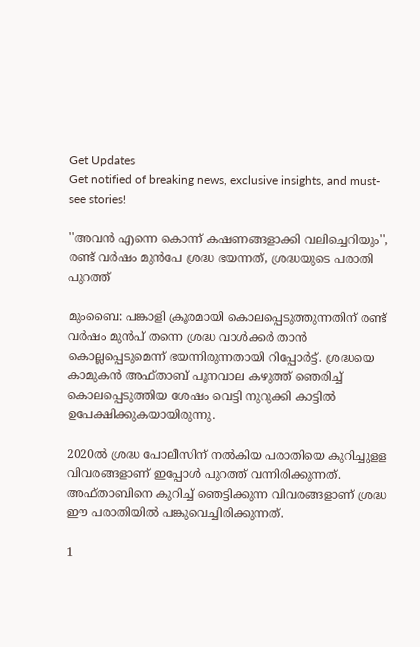Get Updates
Get notified of breaking news, exclusive insights, and must-see stories!

''അവൻ എന്നെ കൊന്ന് കഷണങ്ങളാക്കി വലിച്ചെറിയും'', രണ്ട് വർഷം മുൻപേ ശ്രദ്ധ ഭയന്നത്, ശ്രദ്ധയുടെ പരാതി പുറത്ത്

മുംബൈ: പങ്കാളി ക്രൂരമായി കൊലപ്പെടുത്തുന്നതിന് രണ്ട് വര്‍ഷം മുന്‍പ് തന്നെ ശ്രദ്ധ വാള്‍ക്കര്‍ താന്‍ കൊല്ലപ്പെടുമെന്ന് ഭയന്നിരുന്നതായി റിപ്പോര്‍ട്ട്. ശ്രദ്ധയെ കാമുകന്‍ അഫ്താബ് പൂനവാല കഴുത്ത് ഞെരിച്ച് കൊലപ്പെടുത്തിയ ശേഷം വെട്ടി നുറുക്കി കാട്ടില്‍ ഉപേക്ഷിക്കുകയായിരുന്നു.

2020ല്‍ ശ്രദ്ധ പോലീസിന് നല്‍കിയ പരാതിയെ കുറിച്ചുളള വിവരങ്ങളാണ് ഇപ്പോള്‍ പുറത്ത് വന്നിരിക്കുന്നത്. അഫ്താബിനെ കുറിച്ച് ഞെട്ടിക്കുന്ന വിവരങ്ങളാണ് ശ്രദ്ധ ഈ പരാതിയില്‍ പങ്കുവെച്ചിരിക്കുന്നത്.

1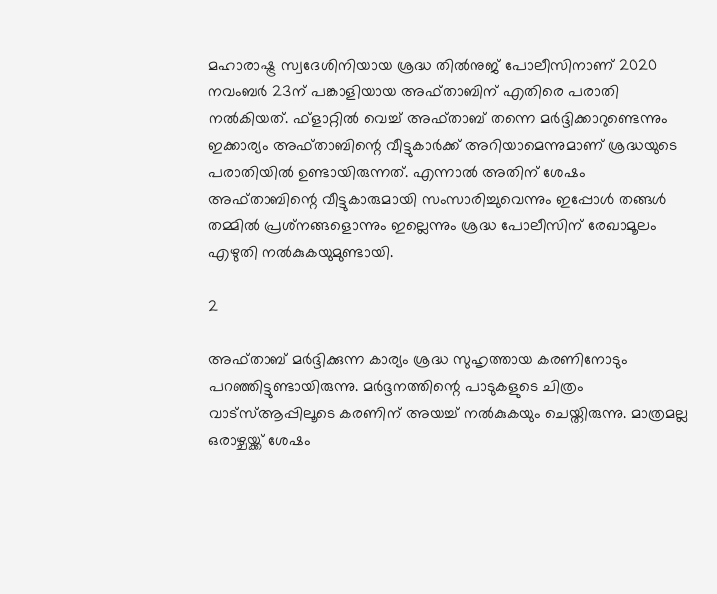മഹാരാഷ്ട്ര സ്വദേശിനിയായ ശ്രദ്ധ തില്‍നുജ് പോലീസിനാണ് 2020 നവംബര്‍ 23ന് പങ്കാളിയായ അഫ്താബിന് എതിരെ പരാതി നല്‍കിയത്. ഫ്‌ളാറ്റില്‍ വെച്ച് അഫ്താബ് തന്നെ മര്‍ദ്ദിക്കാറുണ്ടെന്നും ഇക്കാര്യം അഫ്താബിന്റെ വീട്ടുകാര്‍ക്ക് അറിയാമെന്നുമാണ് ശ്രദ്ധയുടെ പരാതിയില്‍ ഉണ്ടായിരുന്നത്. എന്നാല്‍ അതിന് ശേഷം അഫ്താബിന്റെ വീട്ടുകാരുമായി സംസാരിച്ചുവെന്നും ഇപ്പോള്‍ തങ്ങള്‍ തമ്മില്‍ പ്രശ്‌നങ്ങളൊന്നും ഇല്ലെന്നും ശ്രദ്ധ പോലീസിന് രേഖാമൂലം എഴുതി നല്‍കുകയുമുണ്ടായി.

2

അഫ്താബ് മര്‍ദ്ദിക്കുന്ന കാര്യം ശ്രദ്ധ സുഹൃത്തായ കരണിനോടും പറഞ്ഞിട്ടുണ്ടായിരുന്നു. മര്‍ദ്ദനത്തിന്റെ പാടുകളുടെ ചിത്രം വാട്‌സ്ആപ്പിലൂടെ കരണിന് അയച്ച് നല്‍കുകയും ചെയ്തിരുന്നു. മാത്രമല്ല ഒരാഴ്ചയ്ക്ക് ശേഷം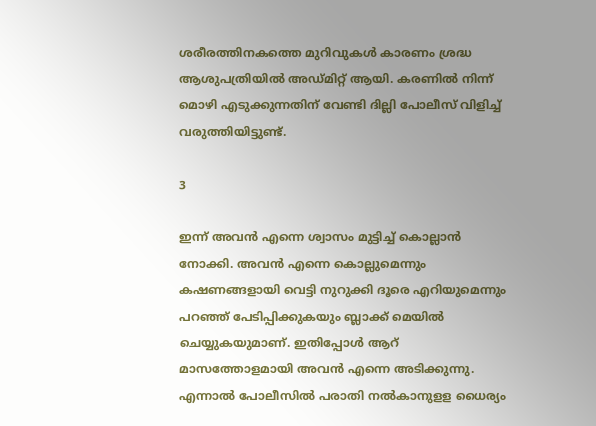ശരീരത്തിനകത്തെ മുറിവുകള്‍ കാരണം ശ്രദ്ധ ആശുപത്രിയില്‍ അഡ്മിറ്റ് ആയി. കരണില്‍ നിന്ന് മൊഴി എടുക്കുന്നതിന് വേണ്ടി ദില്ലി പോലീസ് വിളിച്ച് വരുത്തിയിട്ടുണ്ട്.

3

ഇന്ന് അവന്‍ എന്നെ ശ്വാസം മുട്ടിച്ച് കൊല്ലാന്‍ നോക്കി. അവന്‍ എന്നെ കൊല്ലുമെന്നും കഷണങ്ങളായി വെട്ടി നുറുക്കി ദൂരെ എറിയുമെന്നും പറഞ്ഞ് പേടിപ്പിക്കുകയും ബ്ലാക്ക് മെയില്‍ ചെയ്യുകയുമാണ്. ഇതിപ്പോള്‍ ആറ് മാസത്തോളമായി അവന്‍ എന്നെ അടിക്കുന്നു. എന്നാല്‍ പോലീസില്‍ പരാതി നല്‍കാനുളള ധൈര്യം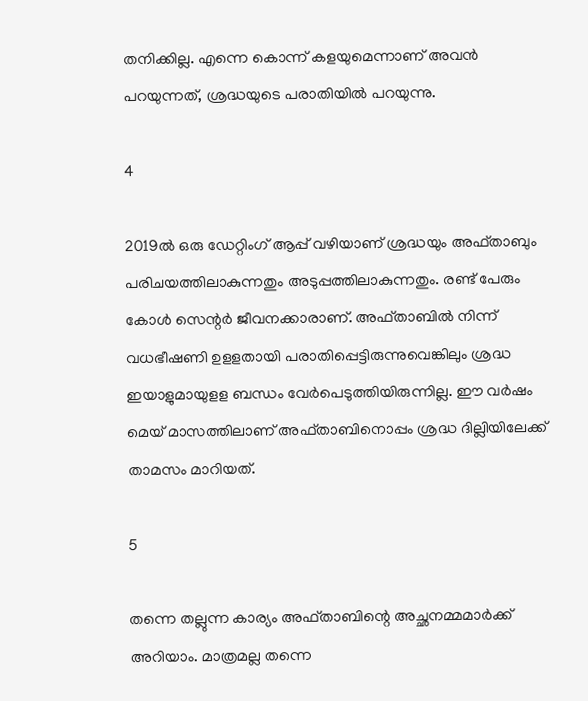തനിക്കില്ല. എന്നെ കൊന്ന് കളയുമെന്നാണ് അവന്‍ പറയുന്നത്, ശ്രദ്ധയുടെ പരാതിയില്‍ പറയുന്നു.

4

2019ല്‍ ഒരു ഡേറ്റിംഗ് ആപ്പ് വഴിയാണ് ശ്രദ്ധയും അഫ്താബും പരിചയത്തിലാകുന്നതും അടുപ്പത്തിലാകുന്നതും. രണ്ട് പേരും കോള്‍ സെന്റര്‍ ജീവനക്കാരാണ്. അഫ്താബില്‍ നിന്ന് വധഭീഷണി ഉളളതായി പരാതിപ്പെട്ടിരുന്നുവെങ്കിലും ശ്രദ്ധ ഇയാളുമായുളള ബന്ധം വേര്‍പെടുത്തിയിരുന്നില്ല. ഈ വര്‍ഷം മെയ് മാസത്തിലാണ് അഫ്താബിനൊപ്പം ശ്രദ്ധ ദില്ലിയിലേക്ക് താമസം മാറിയത്.

5

തന്നെ തല്ലുന്ന കാര്യം അഫ്താബിന്റെ അച്ഛനമ്മമാര്‍ക്ക് അറിയാം. മാത്രമല്ല തന്നെ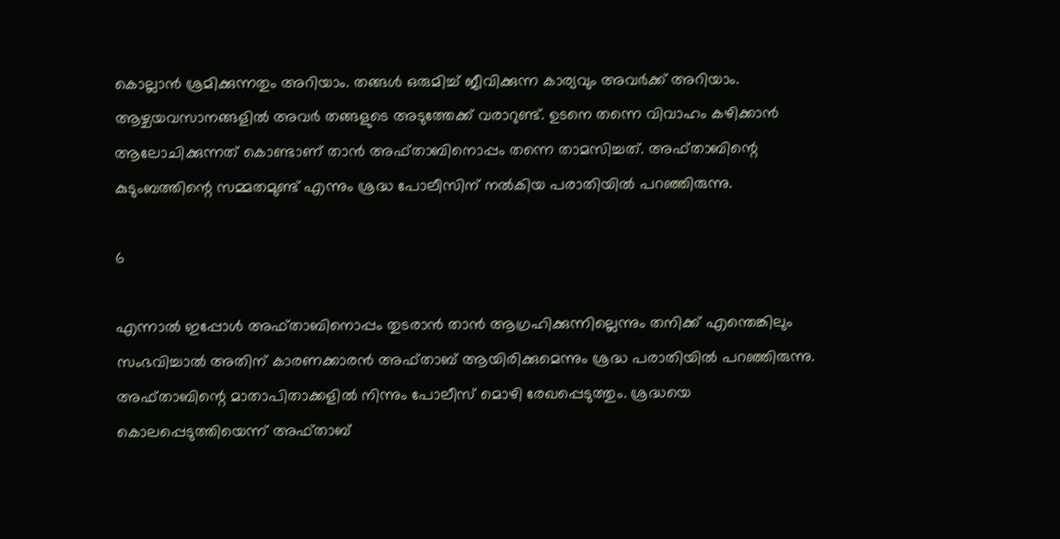കൊല്ലാന്‍ ശ്രമിക്കുന്നതും അറിയാം. തങ്ങള്‍ ഒരുമിച്ച് ജീവിക്കുന്ന കാര്യവും അവര്‍ക്ക് അറിയാം. ആഴ്ചയവസാനങ്ങളില്‍ അവര്‍ തങ്ങളുടെ അടുത്തേക്ക് വരാറുണ്ട്. ഉടനെ തന്നെ വിവാഹം കഴിക്കാന്‍ ആലോചിക്കുന്നത് കൊണ്ടാണ് താന്‍ അഫ്താബിനൊപ്പം തന്നെ താമസിച്ചത്. അഫ്താബിന്റെ കുടുംബത്തിന്റെ സമ്മതമുണ്ട് എന്നും ശ്രദ്ധ പോലീസിന് നല്‍കിയ പരാതിയില്‍ പറഞ്ഞിരുന്നു.

6

എന്നാല്‍ ഇപ്പോള്‍ അഫ്താബിനൊപ്പം തുടരാന്‍ താന്‍ ആഗ്രഹിക്കുന്നില്ലെന്നും തനിക്ക് എന്തെങ്കിലും സംഭവിച്ചാല്‍ അതിന് കാരണക്കാരന്‍ അഫ്താബ് ആയിരിക്കുമെന്നും ശ്രദ്ധ പരാതിയില്‍ പറഞ്ഞിരുന്നു. അഫ്താബിന്റെ മാതാപിതാക്കളില്‍ നിന്നും പോലീസ് മൊഴി രേഖപ്പെടുത്തും. ശ്രദ്ധയെ കൊലപ്പെടുത്തിയെന്ന് അഫ്താബ്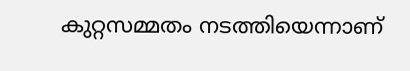കുറ്റസമ്മതം നടത്തിയെന്നാണ്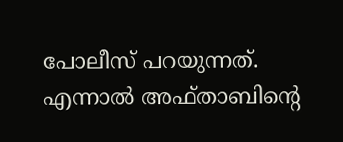പോലീസ് പറയുന്നത്. എന്നാല്‍ അഫ്താബിന്റെ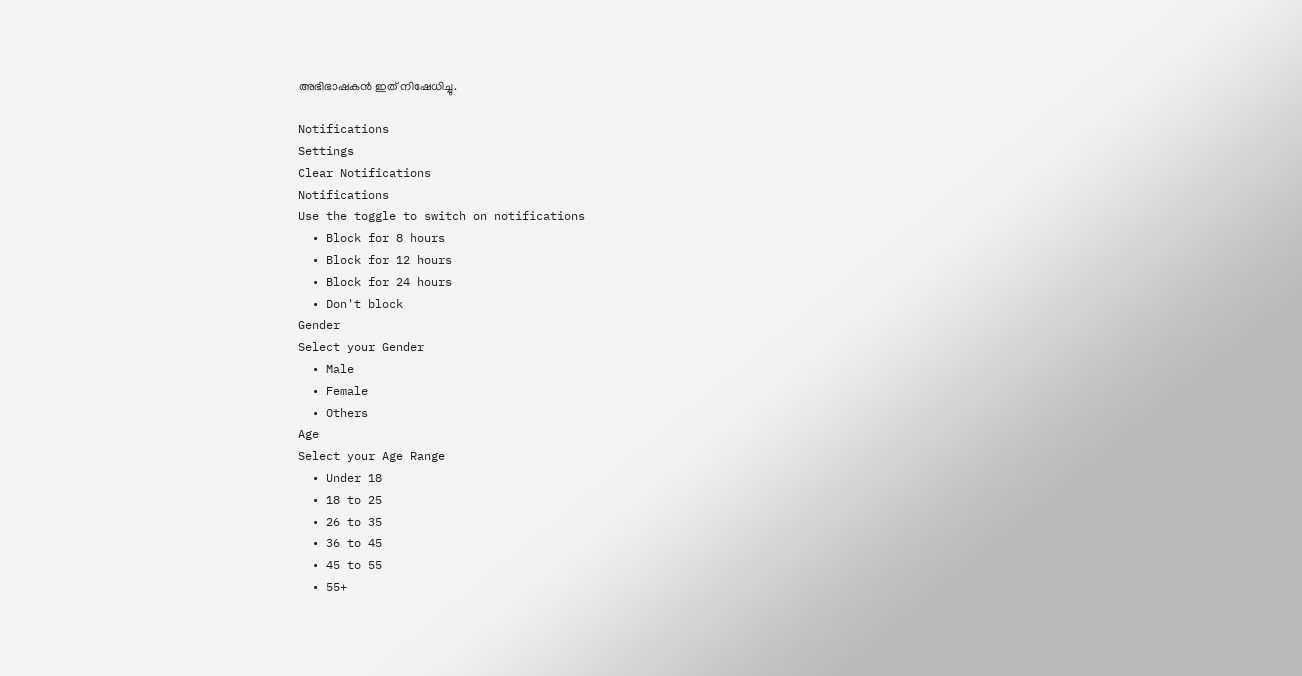അഭിഭാഷകന്‍ ഇത് നിഷേധിച്ചു.

Notifications
Settings
Clear Notifications
Notifications
Use the toggle to switch on notifications
  • Block for 8 hours
  • Block for 12 hours
  • Block for 24 hours
  • Don't block
Gender
Select your Gender
  • Male
  • Female
  • Others
Age
Select your Age Range
  • Under 18
  • 18 to 25
  • 26 to 35
  • 36 to 45
  • 45 to 55
  • 55+